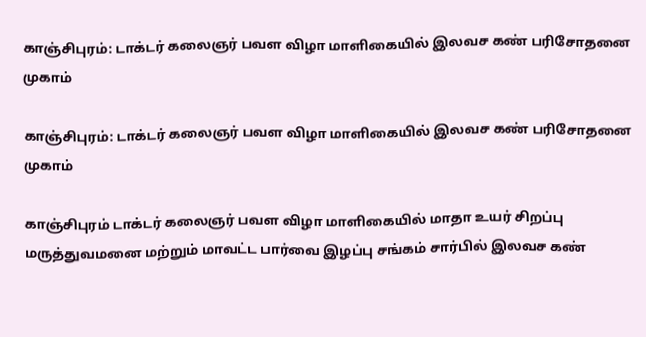காஞ்சிபுரம்: டாக்டர் கலைஞர் பவள விழா மாளிகையில் இலவச கண் பரிசோதனை முகாம்

காஞ்சிபுரம்: டாக்டர் கலைஞர் பவள விழா மாளிகையில் இலவச கண் பரிசோதனை முகாம்

காஞ்சிபுரம் டாக்டர் கலைஞர் பவள விழா மாளிகையில் மாதா உயர் சிறப்பு மருத்துவமனை மற்றும் மாவட்ட பார்வை இழப்பு சங்கம் சார்பில் இலவச கண்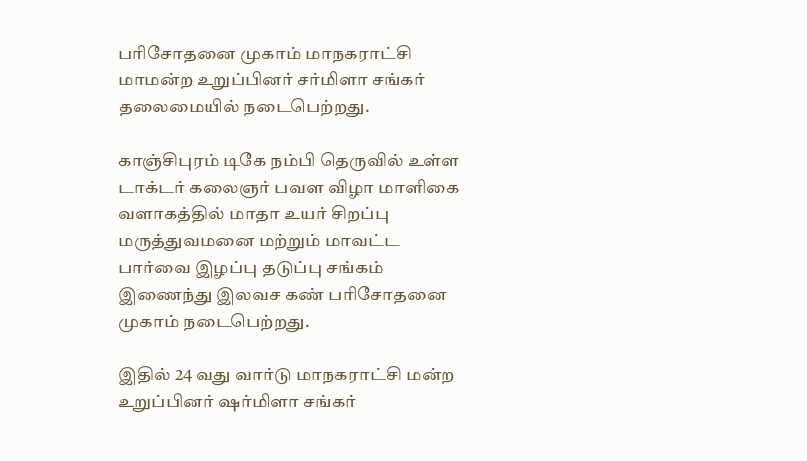பரிசோதனை முகாம் மாநகராட்சி மாமன்ற உறுப்பினர் சர்மிளா சங்கர் தலைமையில் நடைபெற்றது.

காஞ்சிபுரம் டிகே நம்பி தெருவில் உள்ள டாக்டர் கலைஞர் பவள விழா மாளிகை வளாகத்தில் மாதா உயர் சிறப்பு மருத்துவமனை மற்றும் மாவட்ட பார்வை இழப்பு தடுப்பு சங்கம் இணைந்து இலவச கண் பரிசோதனை முகாம் நடைபெற்றது.

இதில் 24 வது வார்டு மாநகராட்சி மன்ற உறுப்பினர் ஷர்மிளா சங்கர்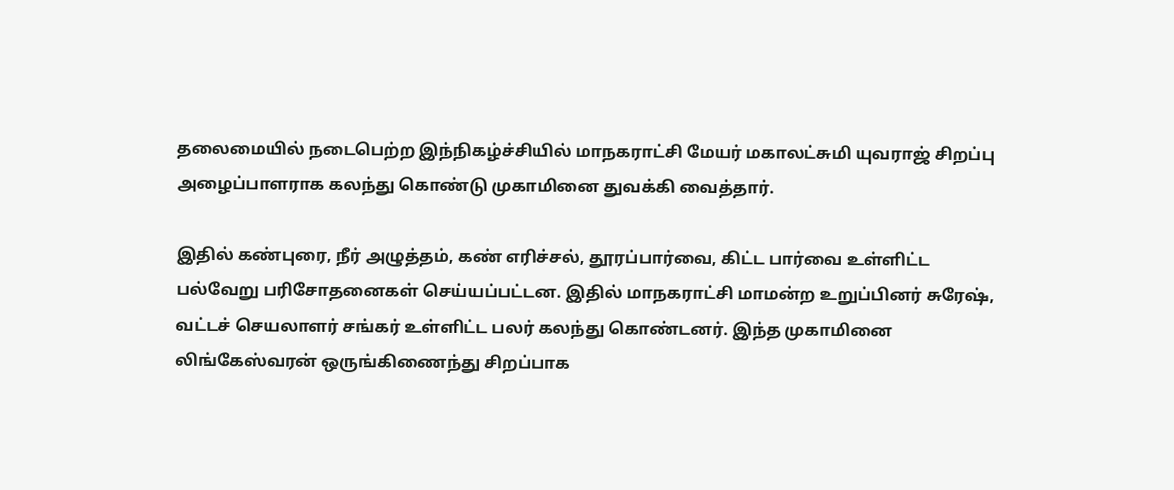தலைமையில் நடைபெற்ற இந்நிகழ்ச்சியில் மாநகராட்சி மேயர் மகாலட்சுமி யுவராஜ் சிறப்பு அழைப்பாளராக கலந்து கொண்டு முகாமினை துவக்கி வைத்தார்.

இதில் கண்புரை, நீர் அழுத்தம், கண் எரிச்சல், தூரப்பார்வை, கிட்ட பார்வை உள்ளிட்ட பல்வேறு பரிசோதனைகள் செய்யப்பட்டன. இதில் மாநகராட்சி மாமன்ற உறுப்பினர் சுரேஷ், வட்டச் செயலாளர் சங்கர் உள்ளிட்ட பலர் கலந்து கொண்டனர். இந்த முகாமினை லிங்கேஸ்வரன் ஒருங்கிணைந்து சிறப்பாக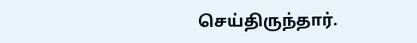செய்திருந்தார்.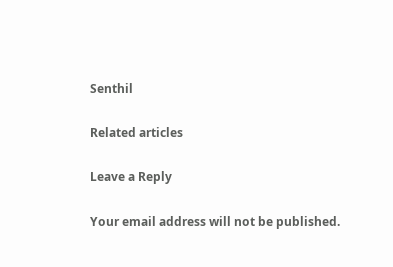Senthil

Related articles

Leave a Reply

Your email address will not be published.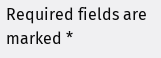Required fields are marked *